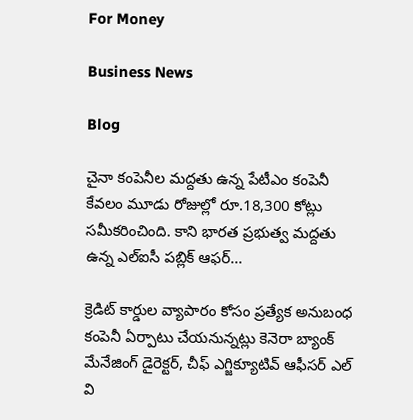For Money

Business News

Blog

చైనా కంపెనీల మద్దతు ఉన్న పేటీఎం కంపెనీ కేవలం మూడు రోజుల్లో రూ.18,300 కోట్లు సమీకరించింది. కాని భారత ప్రభుత్వ మద్దతు ఉన్న ఎల్‌ఐసీ పబ్లిక్‌ ఆఫర్‌...

క్రెడిట్‌ కార్డుల వ్యాపారం కోసం ప్రత్యేక అనుబంధ కంపెనీ ఏర్పాటు చేయనున్నట్లు కెనెరా బ్యాంక్‌ మేనేజింగ్ డైరెక్టర్‌, చీఫ్‌ ఎగ్జిక్యూటివ్‌ ఆఫీసర్‌ ఎల్‌ వి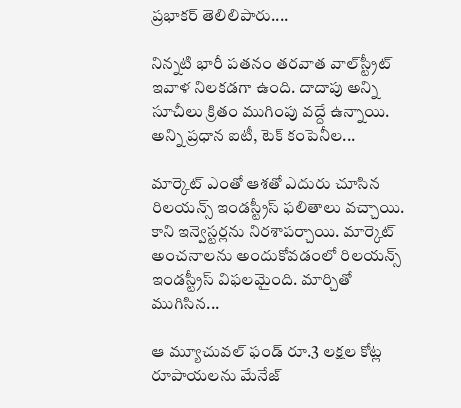ప్రభాకర్‌ తెలిలిపారు....

నిన్నటి భారీ పతనం తరవాత వాల్‌స్ట్రీట్‌ ఇవాళ నిలకడగా ఉంది. దాదాపు అన్ని సూచీలు క్రితం ముగింపు వద్దే ఉన్నాయి. అన్ని ప్రధాన ఐటీ, టెక్‌ కంపెనీల...

మార్కెట్‌ ఎంతో ఆశతో ఎదురు చూసిన రిలయన్స్‌ ఇండస్ట్రీస్‌ ఫలితాలు వచ్చాయి. కాని ఇన్వెస్టర్లను నిరశాపర్చాయి. మార్కెట్‌ అంచనాలను అందుకోవడంలో రిలయన్స్‌ ఇండస్ట్రీస్‌ విఫలమైంది. మార్చితో ముగిసిన...

ఆ మ్యూచువల్‌ ఫండ్‌ రూ.3 లక్షల కోట్ల రూపాయలను మేనేజ్‌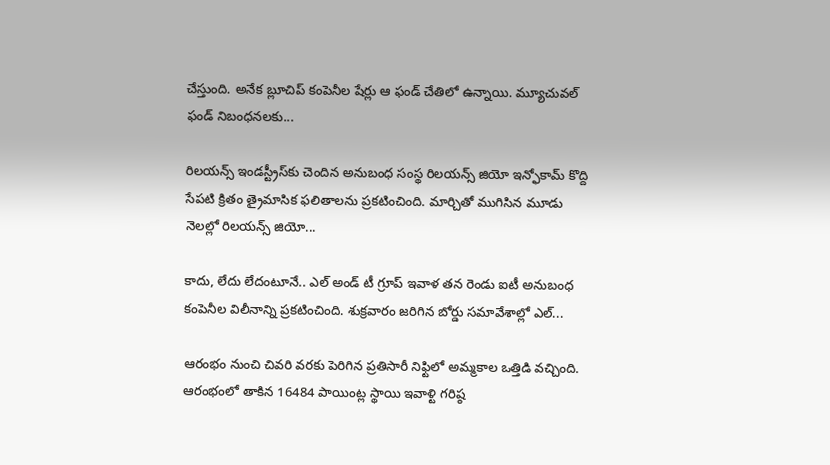చేస్తుంది. అనేక బ్లూచిప్‌ కంపెనీల షేర్లు ఆ ఫండ్‌ చేతిలో ఉన్నాయి. మ్యూచువల్‌ ఫండ్‌ నిబంధనలకు...

రిలయన్స్‌ ఇండస్ట్రీస్‌కు చెందిన అనుబంధ సంస్థ రిలయన్స్‌ జియో ఇన్ఫోకామ్‌ కొద్ది సేపటి క్రితం త్రైమాసిక ఫలితాలను ప్రకటించింది. మార్చితో ముగిసిన మూడు నెలల్లో రిలయన్స్‌ జియో...

కాదు, లేదు లేదంటూనే.. ఎల్‌ అండ్‌ టీ గ్రూప్‌ ఇవాళ తన రెండు ఐటీ అనుబంధ కంపెనీల విలీనాన్ని ప్రకటించింది. శుక్రవారం జరిగిన బోర్డు సమావేశాల్లో ఎల్‌...

ఆరంభం నుంచి చివరి వరకు పెరిగిన ప్రతిసారీ నిఫ్టిలో అమ్మకాల ఒత్తిడి వచ్చింది. ఆరంభంలో తాకిన 16484 పాయింట్ల స్థాయి ఇవాళ్టి గరిష్ఠ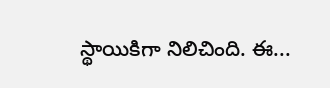స్థాయికిగా నిలిచింది. ఈ...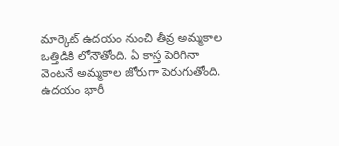మార్కెట్‌ ఉదయం నుంచి తీవ్ర అమ్మకాల ఒత్తిడికి లోనౌతోంది. ఏ కాస్త పెరిగినా వెంటనే అమ్మకాల జోరుగా పెరుగుతోంది. ఉదయం భారీ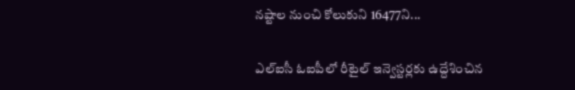నష్టాల నుంచి కోలుకుని 16477ని...

ఎల్‌ఐసీ ఓఐపీలో రీటైల్‌ ఇన్వెస్టర్లకు ఉద్దేశించిన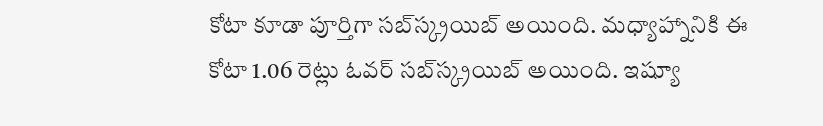కోటా కూడా పూర్తిగా సబ్‌స్క్రయిబ్‌ అయింది. మధ్యాహ్నానికి ఈ కోటా 1.06 రెట్లు ఓవర్‌ సబ్‌స్క్రయిబ్‌ అయింది. ఇష్యూ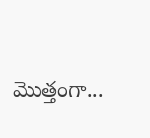మొత్తంగా...